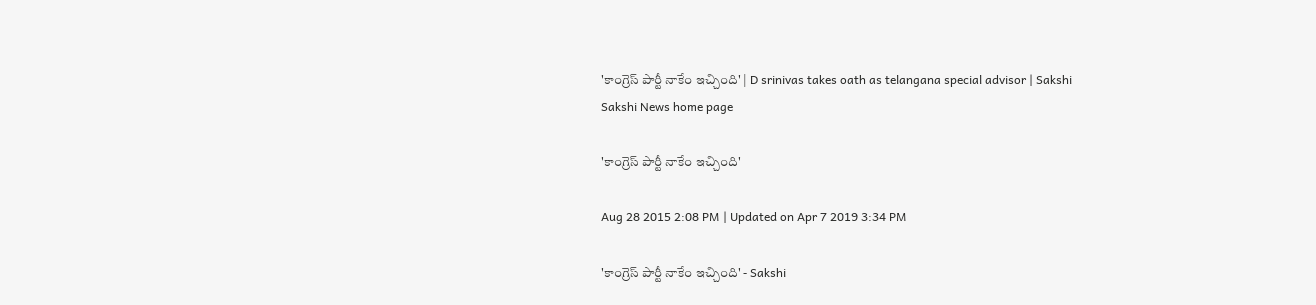'కాంగ్రెస్ పార్టీ నాకేం ఇచ్చింది' | D srinivas takes oath as telangana special advisor | Sakshi
Sakshi News home page

'కాంగ్రెస్ పార్టీ నాకేం ఇచ్చింది'

Aug 28 2015 2:08 PM | Updated on Apr 7 2019 3:34 PM

'కాంగ్రెస్ పార్టీ నాకేం ఇచ్చింది' - Sakshi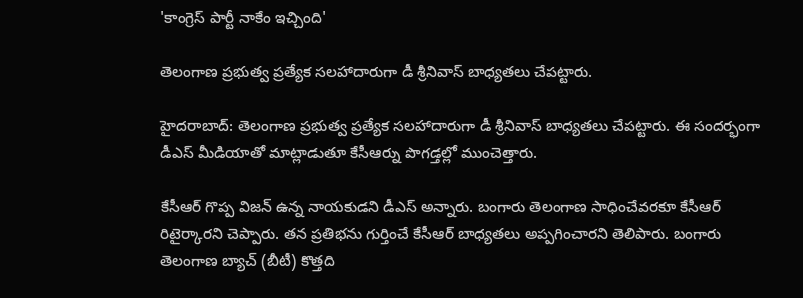'కాంగ్రెస్ పార్టీ నాకేం ఇచ్చింది'

తెలంగాణ ప్రభుత్వ ప్రత్యేక సలహాదారుగా డీ శ్రీనివాస్ బాధ్యతలు చేపట్టారు.

హైదరాబాద్: తెలంగాణ ప్రభుత్వ ప్రత్యేక సలహాదారుగా డీ శ్రీనివాస్ బాధ్యతలు చేపట్టారు. ఈ సందర్భంగా డీఎస్ మీడియాతో మాట్లాడుతూ కేసీఆర్ను పొగడ్తల్లో ముంచెత్తారు.

కేసీఆర్ గొప్ప విజన్ ఉన్న నాయకుడని డీఎస్ అన్నారు. బంగారు తెలంగాణ సాధించేవరకూ కేసీఆర్ రిటైర్కారని చెప్పారు. తన ప్రతిభను గుర్తించే కేసీఆర్ బాధ్యతలు అప్పగించారని తెలిపారు. బంగారు తెలంగాణ బ్యాచ్ (బీటీ) కొత్తది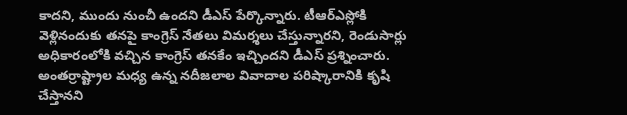కాదని, ముందు నుంచీ ఉందని డీఎస్ పేర్కొన్నారు. టీఆర్ఎస్లోకి వెళ్లినందుకు తనపై కాంగ్రెస్ నేతలు విమర్శలు చేస్తున్నారని, రెండుసార్లు అధికారంలోకి వచ్చిన కాంగ్రెస్ తనకేం ఇచ్చిందని డీఎస్ ప్రశ్నించారు. అంతర్రాష్ట్రాల మధ్య ఉన్న నదీజలాల వివాదాల పరిష్కారానికి కృషి చేస్తానని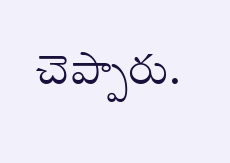చెప్పారు.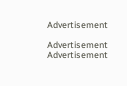Advertisement

Advertisement
Advertisement